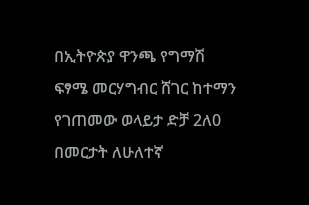በኢትዮጵያ ዋንጫ የግማሽ ፍፃሜ መርሃግብር ሸገር ከተማን የገጠመው ወላይታ ድቻ 2ለ0 በመርታት ለሁለተኛ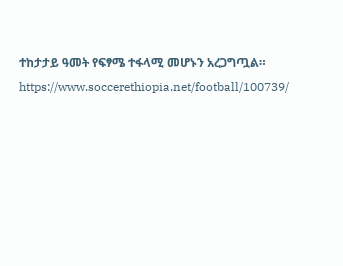ተከታታይ ዓመት የፍፃሜ ተፋላሚ መሆኑን አረጋግጧል።
https://www.soccerethiopia.net/football/100739/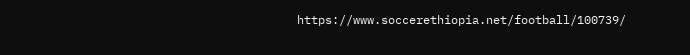https://www.soccerethiopia.net/football/100739/